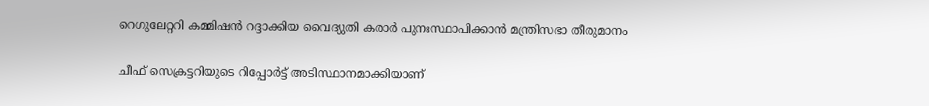റെഗുലേറ്ററി കമ്മിഷൻ റദ്ദാക്കിയ വൈദ്യുതി കരാർ പുനഃസ്ഥാപിക്കാൻ മന്ത്രിസഭാ തീരുമാനം

ചീഫ് സെക്രട്ടറിയുടെ റിപ്പോർട്ട് അടിസ്ഥാനമാക്കിയാണ്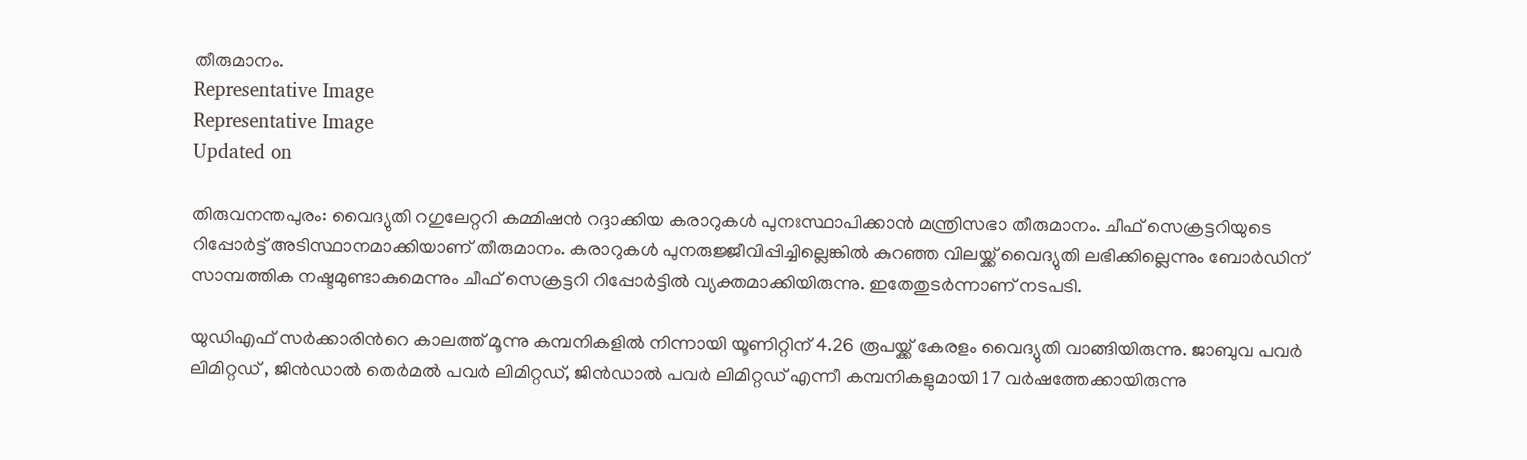തീരുമാനം.
Representative Image
Representative Image
Updated on

തിരുവനന്തപുരം: വൈദ്യുതി റഗുലേറ്ററി കമ്മിഷൻ റദ്ദാക്കിയ കരാറുകൾ പുനഃസ്ഥാപിക്കാൻ മന്ത്രിസഭാ തീരുമാനം. ചീഫ് സെക്രട്ടറിയുടെ റിപ്പോർട്ട് അടിസ്ഥാനമാക്കിയാണ് തീരുമാനം. കരാറുകൾ പുനരുജ്ജീവിപ്പിച്ചില്ലെങ്കിൽ കുറഞ്ഞ വിലയ്ക്ക് വൈദ്യുതി ലഭിക്കില്ലെന്നും ബോർഡിന് സാമ്പത്തിക നഷ്ടമുണ്ടാകുമെന്നും ചീഫ് സെക്രട്ടറി റിപ്പോർട്ടിൽ വ്യക്തമാക്കിയിരുന്നു. ഇതേതുടർന്നാണ് നടപടി.

യുഡിഎഫ് സർക്കാരിന്‍റെ കാലത്ത് മൂന്നു കമ്പനികളിൽ നിന്നായി യൂണിറ്റിന് 4.26 രൂപയ്ക്ക് കേരളം വൈദ്യുതി വാങ്ങിയിരുന്നു. ജാബുവ പവർ ലിമിറ്റഡ് , ജിൻഡാൽ തെർമൽ പവർ ലിമിറ്റഡ്, ജിൻഡാൽ പവർ ലിമിറ്റഡ് എന്നീ കമ്പനികളുമായി 17 വർഷത്തേക്കായിരുന്നു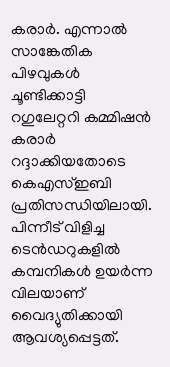കരാർ. എന്നാൽ സാങ്കേതിക പിഴവുകൾ ചൂണ്ടിക്കാട്ടി റഗുലേറ്ററി കമ്മിഷൻ കരാർ റദ്ദാക്കിയതോടെ കെഎസ്ഇബി പ്രതിസന്ധിയിലായി. പിന്നീട് വിളിച്ച ടെൻഡറുകളിൽ കമ്പനികൾ ഉയർന്ന വിലയാണ് വൈദ്യുതിക്കായി ആവശ്യപ്പെട്ടത്.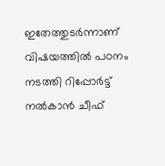ഇതേത്തുടർന്നാണ് വിഷയത്തിൽ പഠനം നടത്തി റിപ്പോർട്ട് നൽകാൻ ചീഫ്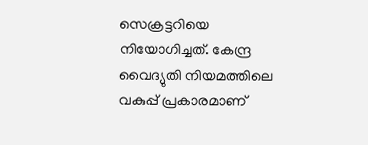സെക്രട്ടറിയെ നിയോഗിച്ചത്. കേന്ദ്ര വൈദ്യുതി നിയമത്തിലെ വകുപ്പ് പ്രകാരമാണ്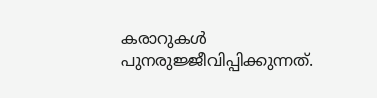കരാറുകൾ പുനരുജ്ജീവിപ്പിക്കുന്നത്.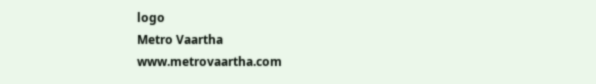logo
Metro Vaartha
www.metrovaartha.com